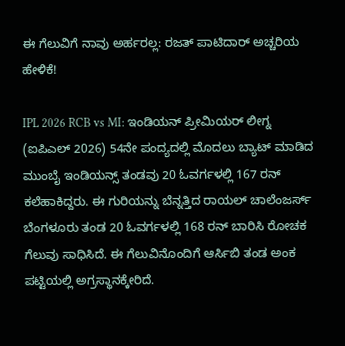ಈ ಗೆಲುವಿಗೆ ನಾವು ಅರ್ಹರಲ್ಲ: ರಜತ್ ಪಾಟಿದಾರ್ ಅಚ್ಚರಿಯ ಹೇಳಿಕೆ!

IPL 2026 RCB vs MI: ಇಂಡಿಯನ್ ಪ್ರೀಮಿಯರ್ ಲೀಗ್ನ (ಐಪಿಎಲ್ 2026) 54ನೇ ಪಂದ್ಯದಲ್ಲಿ ಮೊದಲು ಬ್ಯಾಟ್ ಮಾಡಿದ ಮುಂಬೈ ಇಂಡಿಯನ್ಸ್ ತಂಡವು 20 ಓವರ್ಗಳಲ್ಲಿ 167 ರನ್ ಕಲೆಹಾಕಿದ್ದರು. ಈ ಗುರಿಯನ್ನು ಬೆನ್ನತ್ತಿದ ರಾಯಲ್ ಚಾಲೆಂಜರ್ಸ್ ಬೆಂಗಳೂರು ತಂಡ 20 ಓವರ್ಗಳಲ್ಲಿ 168 ರನ್ ಬಾರಿಸಿ ರೋಚಕ ಗೆಲುವು ಸಾಧಿಸಿದೆ. ಈ ಗೆಲುವಿನೊಂದಿಗೆ ಆರ್ಸಿಬಿ ತಂಡ ಅಂಕ ಪಟ್ಟಿಯಲ್ಲಿ ಅಗ್ರಸ್ಥಾನಕ್ಕೇರಿದೆ.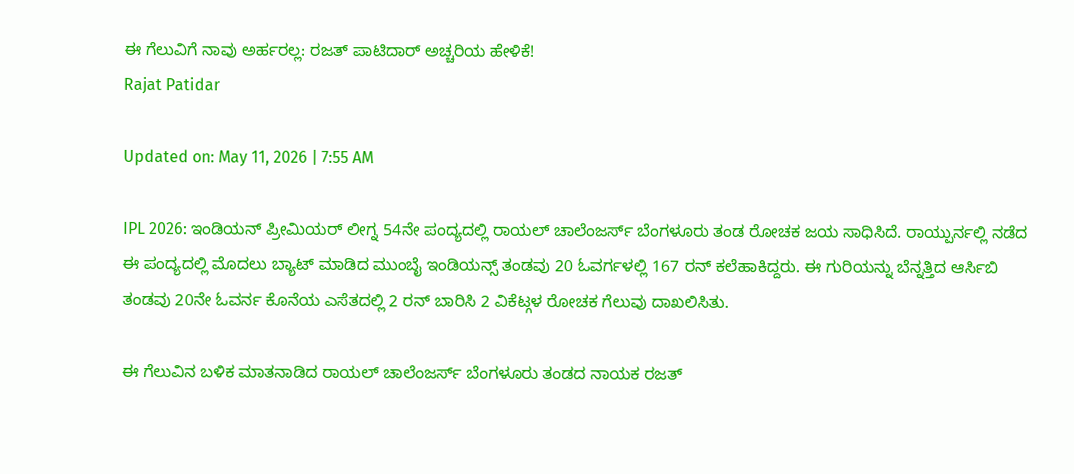ಈ ಗೆಲುವಿಗೆ ನಾವು ಅರ್ಹರಲ್ಲ: ರಜತ್ ಪಾಟಿದಾರ್ ಅಚ್ಚರಿಯ ಹೇಳಿಕೆ!
Rajat Patidar

Updated on: May 11, 2026 | 7:55 AM

IPL 2026: ಇಂಡಿಯನ್ ಪ್ರೀಮಿಯರ್ ಲೀಗ್ನ 54ನೇ ಪಂದ್ಯದಲ್ಲಿ ರಾಯಲ್ ಚಾಲೆಂಜರ್ಸ್ ಬೆಂಗಳೂರು ತಂಡ ರೋಚಕ ಜಯ ಸಾಧಿಸಿದೆ. ರಾಯ್ಪುರ್ನಲ್ಲಿ ನಡೆದ ಈ ಪಂದ್ಯದಲ್ಲಿ ಮೊದಲು ಬ್ಯಾಟ್ ಮಾಡಿದ ಮುಂಬೈ ಇಂಡಿಯನ್ಸ್ ತಂಡವು 20 ಓವರ್ಗಳಲ್ಲಿ 167 ರನ್ ಕಲೆಹಾಕಿದ್ದರು. ಈ ಗುರಿಯನ್ನು ಬೆನ್ನತ್ತಿದ ಆರ್ಸಿಬಿ ತಂಡವು 20ನೇ ಓವರ್ನ ಕೊನೆಯ ಎಸೆತದಲ್ಲಿ 2 ರನ್ ಬಾರಿಸಿ 2 ವಿಕೆಟ್ಗಳ ರೋಚಕ ಗೆಲುವು ದಾಖಲಿಸಿತು.

ಈ ಗೆಲುವಿನ ಬಳಿಕ ಮಾತನಾಡಿದ ರಾಯಲ್ ಚಾಲೆಂಜರ್ಸ್ ಬೆಂಗಳೂರು ತಂಡದ ನಾಯಕ ರಜತ್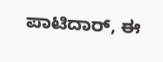ಪಾಟಿದಾರ್, ಈ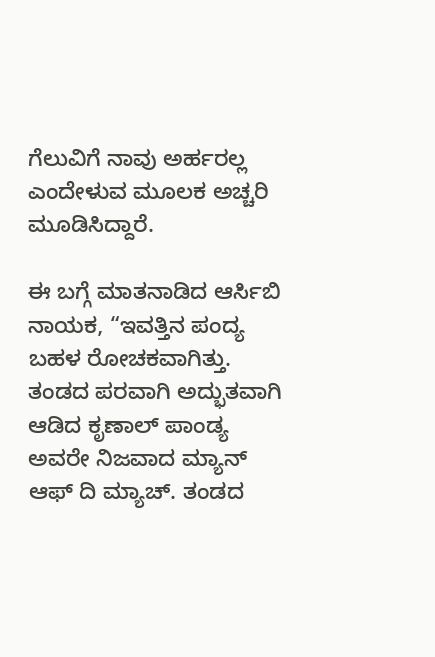ಗೆಲುವಿಗೆ ನಾವು ಅರ್ಹರಲ್ಲ ಎಂದೇಳುವ ಮೂಲಕ ಅಚ್ಚರಿ ಮೂಡಿಸಿದ್ದಾರೆ.

ಈ ಬಗ್ಗೆ ಮಾತನಾಡಿದ ಆರ್ಸಿಬಿ ನಾಯಕ, “ಇವತ್ತಿನ ಪಂದ್ಯ ಬಹಳ ರೋಚಕವಾಗಿತ್ತು. ತಂಡದ ಪರವಾಗಿ ಅದ್ಭುತವಾಗಿ ಆಡಿದ ಕೃಣಾಲ್ ಪಾಂಡ್ಯ ಅವರೇ ನಿಜವಾದ ಮ್ಯಾನ್ ಆಫ್ ದಿ ಮ್ಯಾಚ್. ತಂಡದ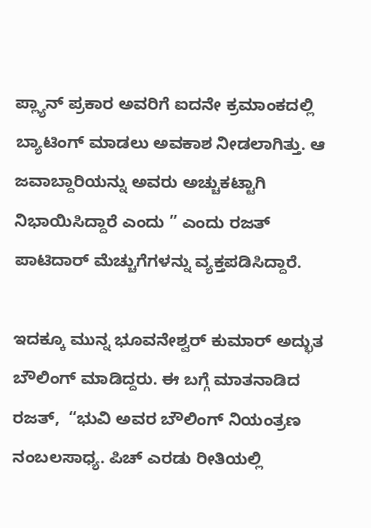ಪ್ಲ್ಯಾನ್ ಪ್ರಕಾರ ಅವರಿಗೆ ಐದನೇ ಕ್ರಮಾಂಕದಲ್ಲಿ ಬ್ಯಾಟಿಂಗ್ ಮಾಡಲು ಅವಕಾಶ ನೀಡಲಾಗಿತ್ತು. ಆ ಜವಾಬ್ದಾರಿಯನ್ನು ಅವರು ಅಚ್ಚುಕಟ್ಟಾಗಿ ನಿಭಾಯಿಸಿದ್ದಾರೆ ಎಂದು ” ಎಂದು ರಜತ್ ಪಾಟಿದಾರ್ ಮೆಚ್ಚುಗೆಗಳನ್ನು ವ್ಯಕ್ತಪಡಿಸಿದ್ದಾರೆ.

ಇದಕ್ಕೂ ಮುನ್ನ ಭೂವನೇಶ್ವರ್ ಕುಮಾರ್ ಅದ್ಭುತ ಬೌಲಿಂಗ್ ಮಾಡಿದ್ದರು. ಈ ಬಗ್ಗೆ ಮಾತನಾಡಿದ ರಜತ್,  “ಭುವಿ ಅವರ ಬೌಲಿಂಗ್ ನಿಯಂತ್ರಣ ನಂಬಲಸಾಧ್ಯ. ಪಿಚ್ ಎರಡು ರೀತಿಯಲ್ಲಿ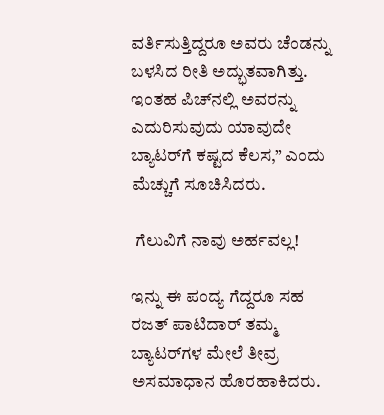ವರ್ತಿಸುತ್ತಿದ್ದರೂ ಅವರು ಚೆಂಡನ್ನು ಬಳಸಿದ ರೀತಿ ಅದ್ಭುತವಾಗಿತ್ತು. ಇಂತಹ ಪಿಚ್‌ನಲ್ಲಿ ಅವರನ್ನು ಎದುರಿಸುವುದು ಯಾವುದೇ ಬ್ಯಾಟರ್‌ಗೆ ಕಷ್ಟದ ಕೆಲಸ,” ಎಂದು ಮೆಚ್ಚುಗೆ ಸೂಚಿಸಿದರು.

 ಗೆಲುವಿಗೆ ನಾವು ಅರ್ಹವಲ್ಲ!

ಇನ್ನು ಈ ಪಂದ್ಯ ಗೆದ್ದರೂ ಸಹ ರಜತ್ ಪಾಟಿದಾರ್ ತಮ್ಮ ಬ್ಯಾಟರ್‌ಗಳ ಮೇಲೆ ತೀವ್ರ ಅಸಮಾಧಾನ ಹೊರಹಾಕಿದರು.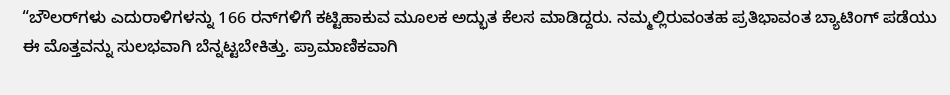“ಬೌಲರ್‌ಗಳು ಎದುರಾಳಿಗಳನ್ನು 166 ರನ್‌ಗಳಿಗೆ ಕಟ್ಟಿಹಾಕುವ ಮೂಲಕ ಅದ್ಭುತ ಕೆಲಸ ಮಾಡಿದ್ದರು. ನಮ್ಮಲ್ಲಿರುವಂತಹ ಪ್ರತಿಭಾವಂತ ಬ್ಯಾಟಿಂಗ್ ಪಡೆಯು ಈ ಮೊತ್ತವನ್ನು ಸುಲಭವಾಗಿ ಬೆನ್ನಟ್ಟಬೇಕಿತ್ತು. ಪ್ರಾಮಾಣಿಕವಾಗಿ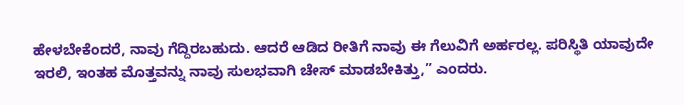ಹೇಳಬೇಕೆಂದರೆ, ನಾವು ಗೆದ್ದಿರಬಹುದು. ಆದರೆ ಆಡಿದ ರೀತಿಗೆ ನಾವು ಈ ಗೆಲುವಿಗೆ ಅರ್ಹರಲ್ಲ. ಪರಿಸ್ಥಿತಿ ಯಾವುದೇ ಇರಲಿ, ಇಂತಹ ಮೊತ್ತವನ್ನು ನಾವು ಸುಲಭವಾಗಿ ಚೇಸ್ ಮಾಡಬೇಕಿತ್ತು,” ಎಂದರು.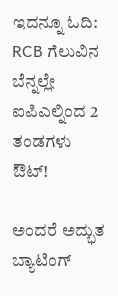ಇದನ್ನೂ ಓದಿ: RCB ಗೆಲುವಿನ ಬೆನ್ನಲ್ಲೇ ಐಪಿಎಲ್ನಿಂದ 2 ತಂಡಗಳು ಔಟ್!

ಅಂದರೆ ಅದ್ಭುತ ಬ್ಯಾಟಿಂಗ್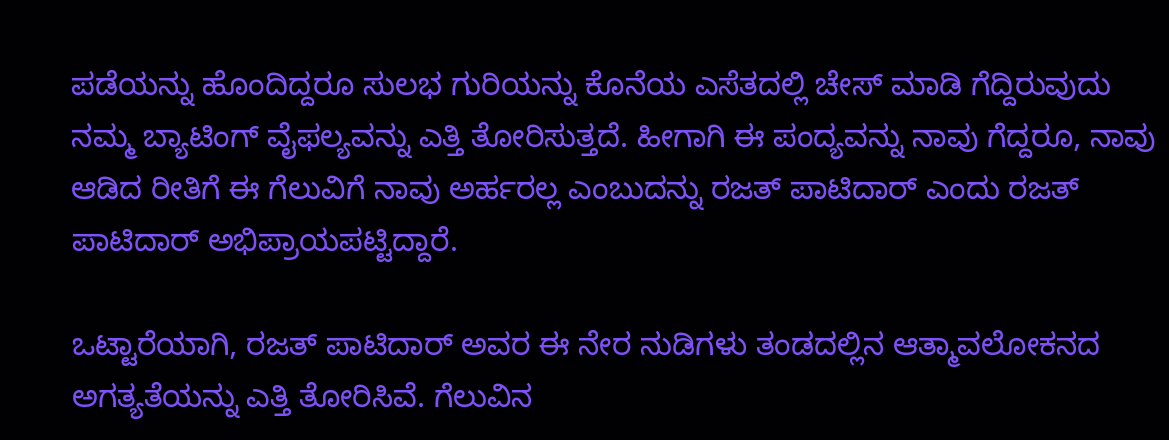ಪಡೆಯನ್ನು ಹೊಂದಿದ್ದರೂ ಸುಲಭ ಗುರಿಯನ್ನು ಕೊನೆಯ ಎಸೆತದಲ್ಲಿ ಚೇಸ್ ಮಾಡಿ ಗೆದ್ದಿರುವುದು ನಮ್ಮ ಬ್ಯಾಟಿಂಗ್ ವೈಫಲ್ಯವನ್ನು ಎತ್ತಿ ತೋರಿಸುತ್ತದೆ. ಹೀಗಾಗಿ ಈ ಪಂದ್ಯವನ್ನು ನಾವು ಗೆದ್ದರೂ, ನಾವು ಆಡಿದ ರೀತಿಗೆ ಈ ಗೆಲುವಿಗೆ ನಾವು ಅರ್ಹರಲ್ಲ ಎಂಬುದನ್ನು ರಜತ್ ಪಾಟಿದಾರ್ ಎಂದು ರಜತ್ ಪಾಟಿದಾರ್ ಅಭಿಪ್ರಾಯಪಟ್ಟಿದ್ದಾರೆ.

ಒಟ್ಟಾರೆಯಾಗಿ, ರಜತ್ ಪಾಟಿದಾರ್ ಅವರ ಈ ನೇರ ನುಡಿಗಳು ತಂಡದಲ್ಲಿನ ಆತ್ಮಾವಲೋಕನದ ಅಗತ್ಯತೆಯನ್ನು ಎತ್ತಿ ತೋರಿಸಿವೆ. ಗೆಲುವಿನ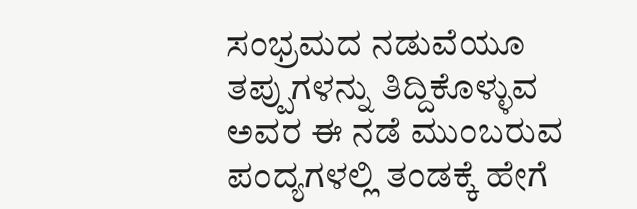ಸಂಭ್ರಮದ ನಡುವೆಯೂ ತಪ್ಪುಗಳನ್ನು ತಿದ್ದಿಕೊಳ್ಳುವ ಅವರ ಈ ನಡೆ ಮುಂಬರುವ ಪಂದ್ಯಗಳಲ್ಲಿ ತಂಡಕ್ಕೆ ಹೇಗೆ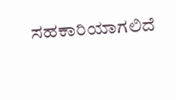ಸಹಕಾರಿಯಾಗಲಿದೆ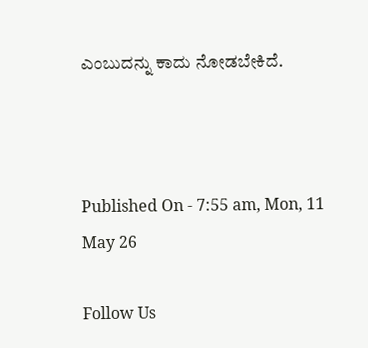ಎಂಬುದನ್ನು ಕಾದು ನೋಡಬೇಕಿದೆ.



Published On - 7:55 am, Mon, 11 May 26

Follow Us